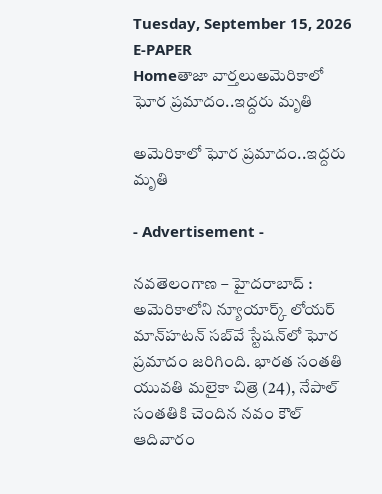Tuesday, September 15, 2026
E-PAPER
Homeతాజా వార్తలుఅమెరికాలో ఘోర ప్రమాదం..ఇద్దరు మృతి

అమెరికాలో ఘోర ప్రమాదం..ఇద్దరు మృతి

- Advertisement -

నవతెలంగాణ – హైదరాబాద్ : అమెరికాలోని న్యూయార్క్‌ లోయర్‌ మాన్‌హటన్‌ సబ్‌వే స్టేషన్‌లో ఘోర ప్రమాదం జరిగింది. భారత సంతతి యువతి మలైకా చిత్రె (24), నేపాల్‌ సంతతికి చెందిన నవం కౌల్‌ ఆదివారం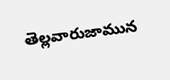తెల్లవారుజామున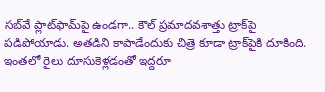సబ్‌వే ప్లాట్‌ఫామ్‌పై ఉండగా.. కౌల్‌ ప్రమాదవశాత్తు ట్రాక్‌పై పడిపోయాడు. అతడిని కాపాడేందుకు చిత్రె కూడా ట్రాక్‌పైకి దూకింది. ఇంతలో రైలు దూసుకెళ్లడంతో ఇద్దరూ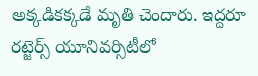అక్కడికక్కడే మృతి చెందారు. ఇద్దరూ రట్జెర్స్‌ యూనివర్సిటీలో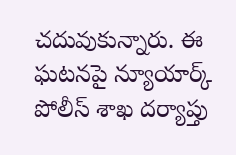చదువుకున్నారు. ఈ ఘటనపై న్యూయార్క్‌ పోలీస్‌ శాఖ దర్యాప్తు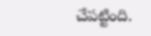చేపట్టింది.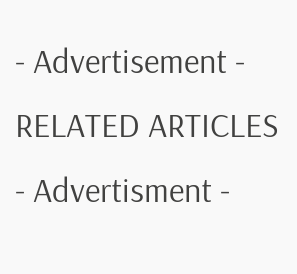- Advertisement -
RELATED ARTICLES
- Advertisment -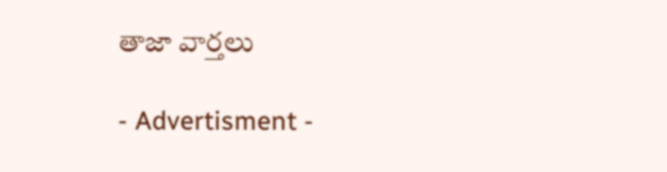తాజా వార్తలు

- Advertisment -